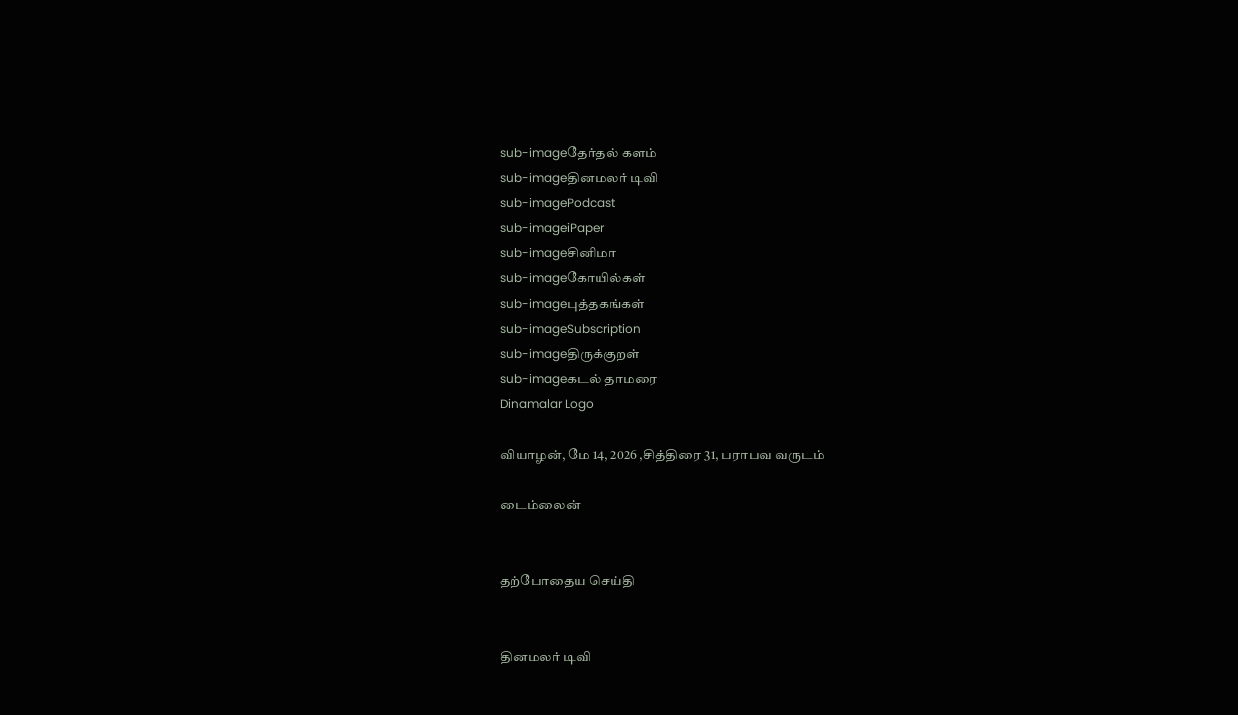sub-imageதேர்தல் களம்
sub-imageதினமலர் டிவி
sub-imagePodcast
sub-imageiPaper
sub-imageசினிமா
sub-imageகோயில்கள்
sub-imageபுத்தகங்கள்
sub-imageSubscription
sub-imageதிருக்குறள்
sub-imageகடல் தாமரை
Dinamalar Logo

வியாழன், மே 14, 2026 ,சித்திரை 31, பராபவ வருடம்

டைம்லைன்


தற்போதைய செய்தி


தினமலர் டிவி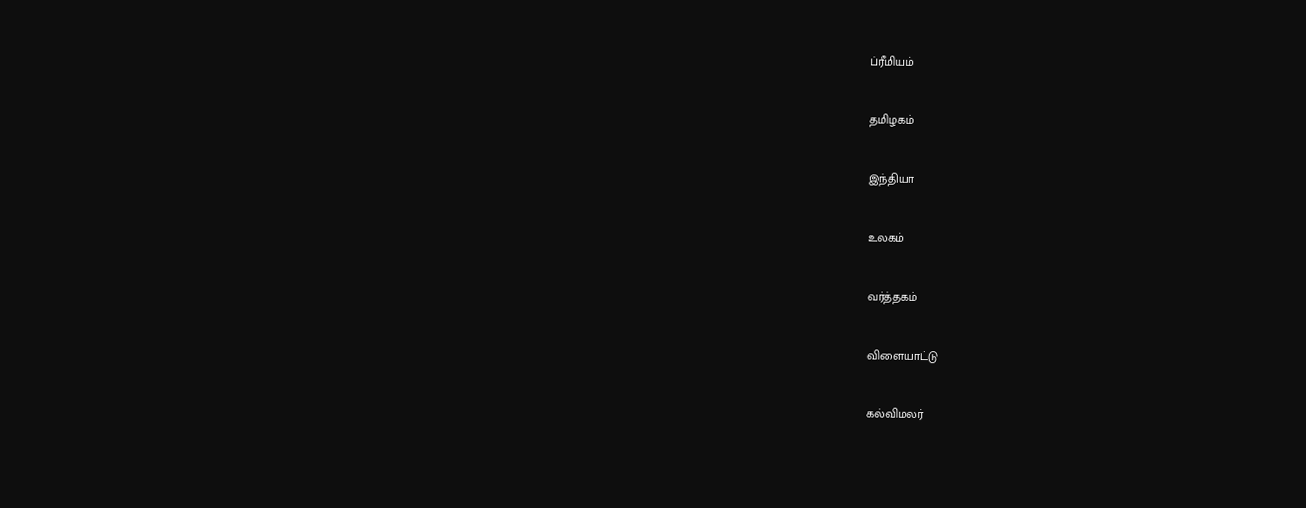ப்ரீமியம்


தமிழகம்


இந்தியா


உலகம்


வர்த்தகம்


விளையாட்டு


கல்விமலர்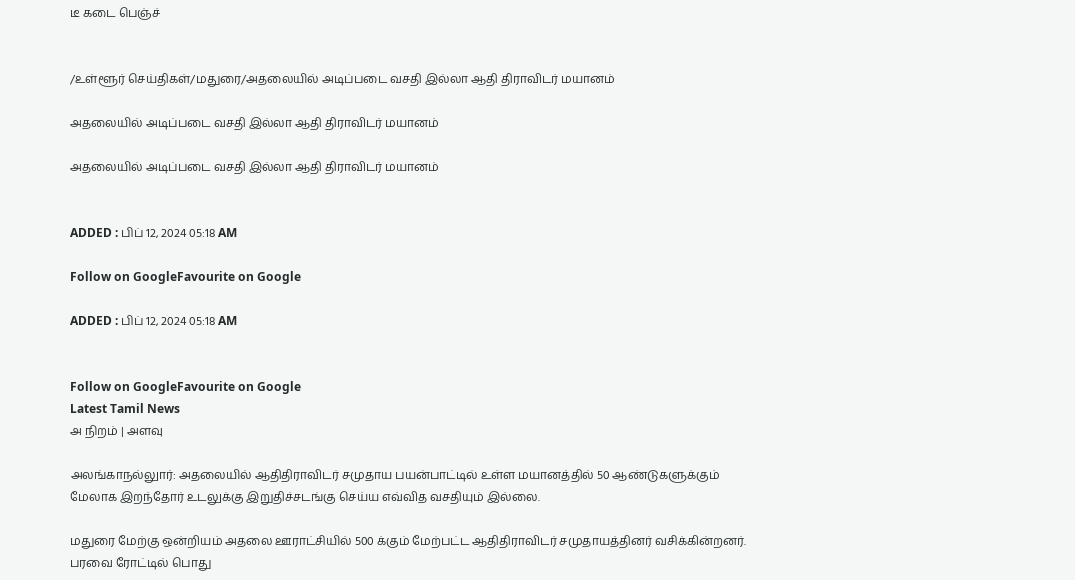டீ கடை பெஞ்ச்


/உள்ளூர் செய்திகள்/மதுரை/அதலையில் அடிப்படை வசதி இல்லா ஆதி திராவிடர் மயானம்

அதலையில் அடிப்படை வசதி இல்லா ஆதி திராவிடர் மயானம்

அதலையில் அடிப்படை வசதி இல்லா ஆதி திராவிடர் மயானம்


ADDED : பிப் 12, 2024 05:18 AM

Follow on GoogleFavourite on Google

ADDED : பிப் 12, 2024 05:18 AM


Follow on GoogleFavourite on Google
Latest Tamil News
அ நிறம் | அளவு

அலங்காநல்லுார்: அதலையில் ஆதிதிராவிடர் சமுதாய பயன்பாட்டில் உள்ள மயானத்தில் 50 ஆண்டுகளுக்கும் மேலாக இறந்தோர் உடலுக்கு இறுதிச்சடங்கு செய்ய எவ்வித வசதியும் இல்லை.

மதுரை மேற்கு ஒன்றியம் அதலை ஊராட்சியில் 500 க்கும் மேற்பட்ட ஆதிதிராவிடர் சமுதாயத்தினர் வசிக்கின்றனர். பரவை ரோட்டில் பொது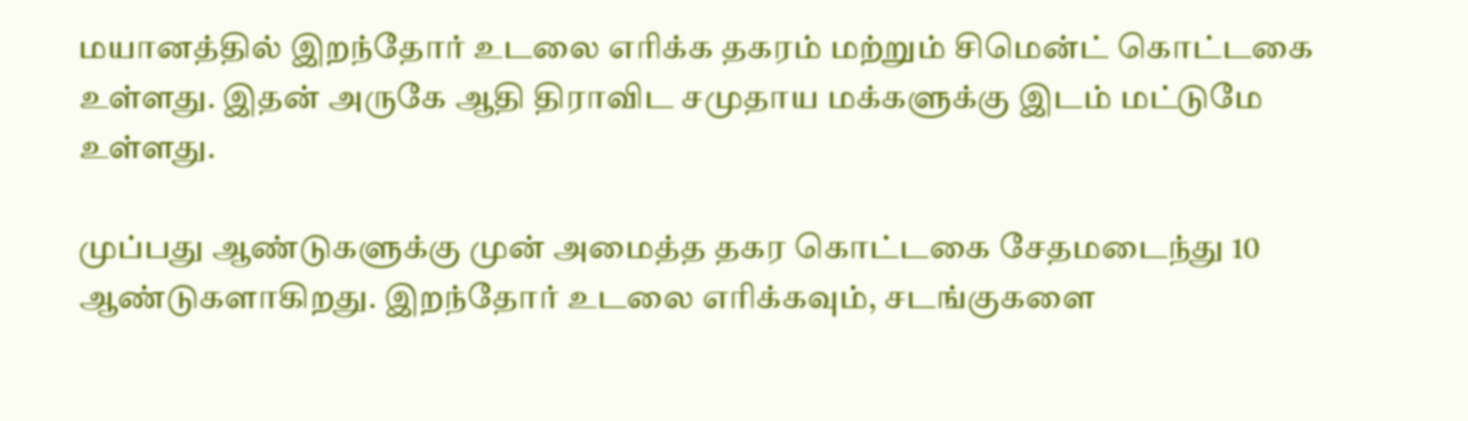மயானத்தில் இறந்தோர் உடலை எரிக்க தகரம் மற்றும் சிமென்ட் கொட்டகை உள்ளது. இதன் அருகே ஆதி திராவிட சமுதாய மக்களுக்கு இடம் மட்டுமே உள்ளது.

முப்பது ஆண்டுகளுக்கு முன் அமைத்த தகர கொட்டகை சேதமடைந்து 10 ஆண்டுகளாகிறது. இறந்தோர் உடலை எரிக்கவும், சடங்குகளை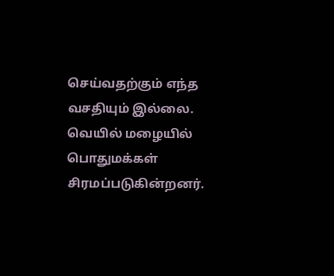செய்வதற்கும் எந்த வசதியும் இல்லை. வெயில் மழையில் பொதுமக்கள் சிரமப்படுகின்றனர்.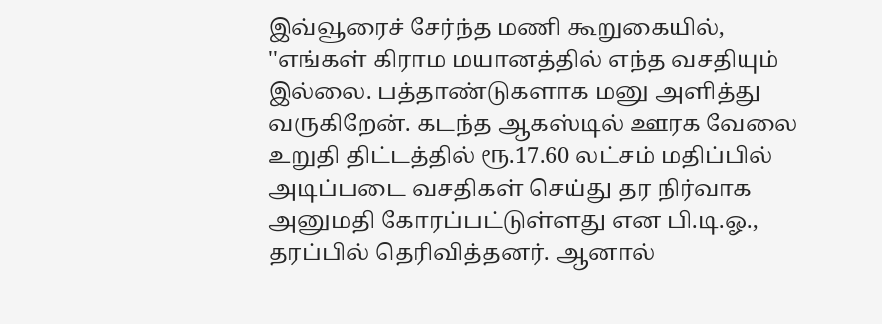இவ்வூரைச் சேர்ந்த மணி கூறுகையில், ''எங்கள் கிராம மயானத்தில் எந்த வசதியும் இல்லை. பத்தாண்டுகளாக மனு அளித்து வருகிறேன். கடந்த ஆகஸ்டில் ஊரக வேலை உறுதி திட்டத்தில் ரூ.17.60 லட்சம் மதிப்பில் அடிப்படை வசதிகள் செய்து தர நிர்வாக அனுமதி கோரப்பட்டுள்ளது என பி.டி.ஓ., தரப்பில் தெரிவித்தனர். ஆனால்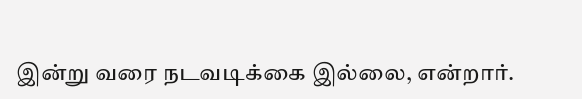இன்று வரை நடவடிக்கை இல்லை, என்றார்.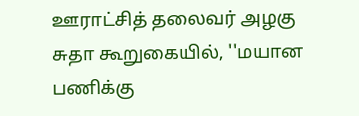ஊராட்சித் தலைவர் அழகு சுதா கூறுகையில், ''மயான பணிக்கு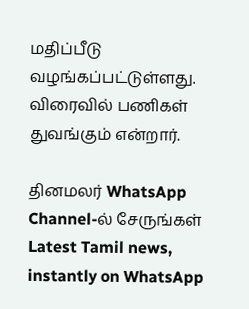மதிப்பீடு வழங்கப்பட்டுள்ளது. விரைவில் பணிகள் துவங்கும் என்றார்.

தினமலர் WhatsApp Channel-ல் சேருங்கள்
Latest Tamil news, instantly on WhatsApp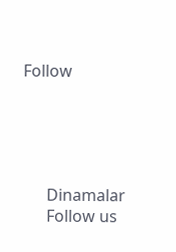Follow





      Dinamalar
      Follow us